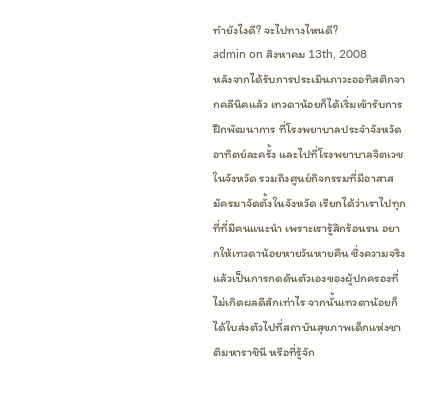ทำยังไงดี? จะไปทางไหนดี?
admin on สิงหาคม 13th, 2008
หลังจากได้รับการประเมินภาวะออทิสติกจากคลีนิคแล้ว เทวดาน้อยก็ได้เริ่มเข้ารับการฝึกพัฒนาการ ที่โรงพยาบาลประจำจังหวัด อาทิตย์ละครั้ง และไปที่โรงพยาบาลจิตเวชในจังหวัด รวมถึงศูนย์กิจกรรมที่มีอาสาสมัครมาจัดตั้งในจังหวัด เรียกได้ว่าเราไปทุกที่ที่มีคนแนะนำ เพราะเรารู้สึกร้อนรน อยากให้เทวดาน้อยหายวันหายคืน ซึ่งความจริงแล้วเป็นการกดดันตัวเองของผู้ปกครองที่ไม่เกิดผลดีสักเท่าไร จากนั้นเทวดาน้อยก็ได้ใบส่งตัวไปที่สถาบันสุขภาพเด็กแห่งชาติมหาราชินี หรือที่รู้จัก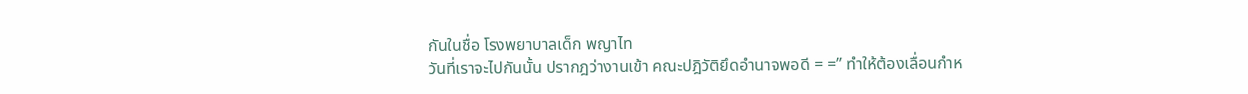กันในชื่อ โรงพยาบาลเด็ก พญาไท
วันที่เราจะไปกันนั้น ปรากฎว่างานเข้า คณะปฎิวัติยึดอำนาจพอดี = =” ทำให้ต้องเลื่อนกำห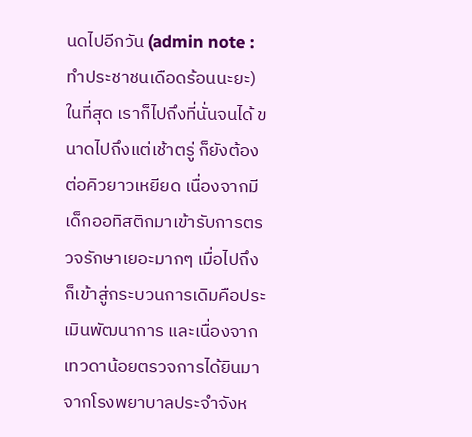นดไปอีกวัน (admin note : ทำประชาชนเดือดร้อนนะยะ) ในที่สุด เราก็ไปถึงที่นั่นจนได้ ขนาดไปถึงแต่เช้าตรู่ ก็ยังต้องต่อคิวยาวเหยียด เนื่องจากมีเด็กออทิสติกมาเข้ารับการตรวจรักษาเยอะมากๆ เมื่อไปถึงก็เข้าสู่กระบวนการเดิมคือประเมินพัฒนาการ และเนื่องจากเทวดาน้อยตรวจการได้ยินมาจากโรงพยาบาลประจำจังห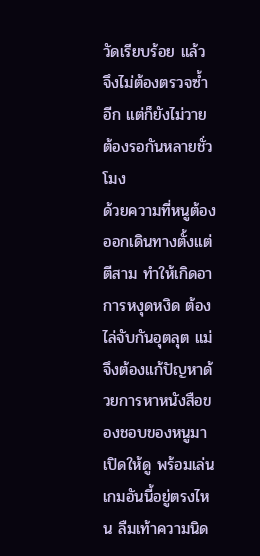วัดเรียบร้อย แล้ว จึงไม่ต้องตรวจซ้ำอีก แต่ก็ยังไม่วายต้องรอกันหลายชั่วโมง
ด้วยความที่หนูต้องออกเดินทางตั้งแต่ตีสาม ทำให้เกิดอาการหงุดหงิด ต้องไล่จับกันอุตลุต แม่จึงต้องแก้ปัญหาด้วยการหาหนังสือของชอบของหนูมาเปิดให้ดู พร้อมเล่นเกมอันนี้อยู่ตรงไหน ลืมเท้าความนิด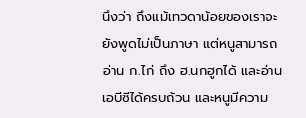นึงว่า ถึงแม้เทวดาน้อยของเราจะยังพูดไม่เป็นภาษา แต่หนูสามารถอ่าน ก.ไก่ ถึง ฮ.นกฮูกได้ และอ่านเอบีซีได้ครบถ้วน และหนูมีความ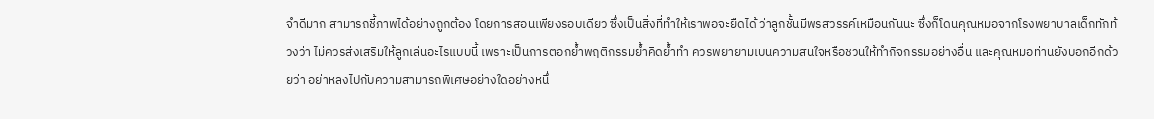จำดีมาก สามารถชี้ภาพได้อย่างถูกต้อง โดยการสอนเพียงรอบเดียว ซึ่งเป็นสิ่งที่ทำให้เราพอจะยืดได้ ว่าลูกชั้นมีพรสวรรค์เหมือนกันนะ ซึ่งก็โดนคุณหมอจากโรงพยาบาลเด็กทักท้วงว่า ไม่ควรส่งเสริมให้ลูกเล่นอะไรแบบนี้ เพราะเป็นการตอกย้ำพฤติกรรมย้ำคิดย้ำทำ ควรพยายามเบนความสนใจหรือชวนให้ทำกิจกรรมอย่างอื่น และคุณหมอท่านยังบอกอีกด้วยว่า อย่าหลงไปกับความสามารถพิเศษอย่างใดอย่างหนึ่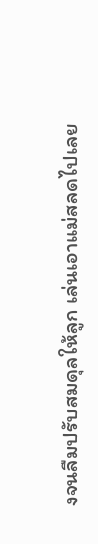งจนลืมปรับสมดุลให้ลูก เล่นเอาแม่สลดไปเลย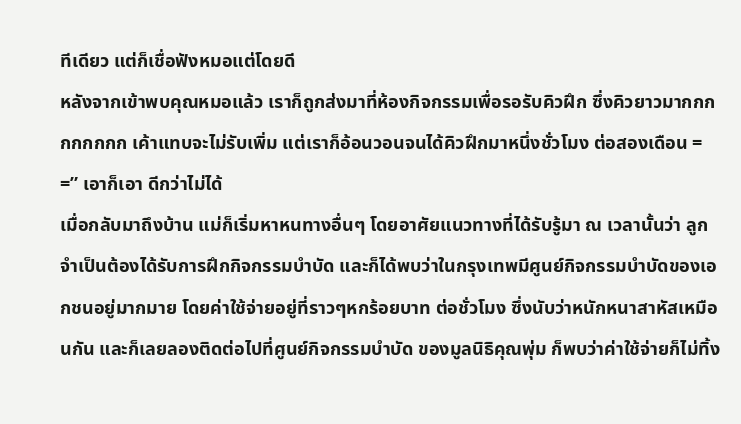ทีเดียว แต่ก็เชื่อฟังหมอแต่โดยดี
หลังจากเข้าพบคุณหมอแล้ว เราก็ถูกส่งมาที่ห้องกิจกรรมเพื่อรอรับคิวฝึก ซึ่งคิวยาวมากกกกกกกกก เค้าแทบจะไม่รับเพิ่ม แต่เราก็อ้อนวอนจนได้คิวฝึกมาหนึ่งชั่วโมง ต่อสองเดือน = =” เอาก็เอา ดีกว่าไม่ได้
เมื่อกลับมาถึงบ้าน แม่ก็เริ่มหาหนทางอื่นๆ โดยอาศัยแนวทางที่ได้รับรู้มา ณ เวลานั้นว่า ลูกจำเป็นต้องได้รับการฝึกกิจกรรมบำบัด และก็ได้พบว่าในกรุงเทพมีศูนย์กิจกรรมบำบัดของเอกชนอยู่มากมาย โดยค่าใช้จ่ายอยู่ที่ราวๆหกร้อยบาท ต่อชั่วโมง ซึ่งนับว่าหนักหนาสาหัสเหมือนกัน และก็เลยลองติดต่อไปที่ศูนย์กิจกรรมบำบัด ของมูลนิธิคุณพุ่ม ก็พบว่าค่าใช้จ่ายก็ไม่ทิ้ง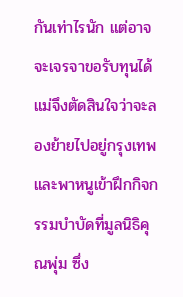กันเท่าไรนัก แต่อาจจะเจรจาขอรับทุนได้ แม่จึงตัดสินใจว่าจะลองย้ายไปอยู่กรุงเทพ และพาหนูเข้าฝึกกิจกรรมบำบัดที่มูลนิธิคุณพุ่ม ซึ่ง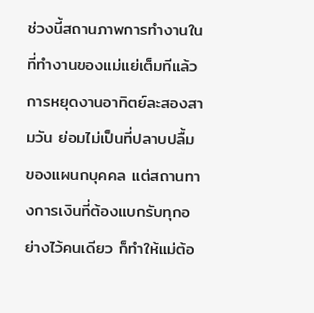ช่วงนี้สถานภาพการทำงานในที่ทำงานของแม่แย่เต็มทีแล้ว การหยุดงานอาทิตย์ละสองสามวัน ย่อมไม่เป็นที่ปลาบปลื้มของแผนกบุคคล แต่สถานทางการเงินที่ต้องแบกรับทุกอย่างไว้คนเดียว ก็ทำให้แม่ต้อ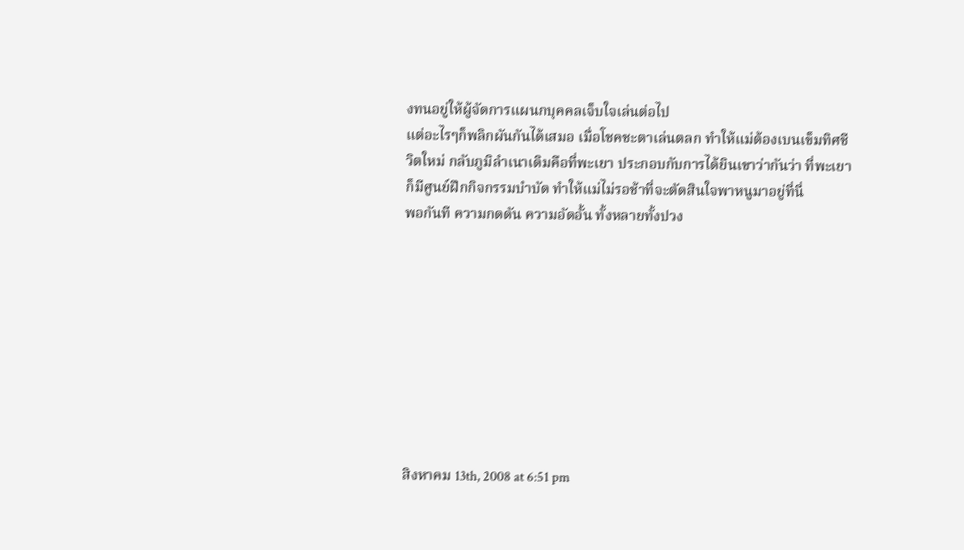งทนอยู่ให้ผู้จัดการแผนกบุคคลเจ็บใจเล่นต่อไป
แต่อะไรๆก็พลิกผันกันได้เสมอ เมื่อโชคชะตาเล่นตลก ทำให้แม่ต้องเบนเข็มทิศชีวิตใหม่ กลับภูมิลำเนาเดิมคือที่พะเยา ประกอบกับการได้ยินเขาว่ากันว่า ที่พะเยาก็มีศูนย์ฝึกกิจกรรมบำบัด ทำให้แม่ไม่รอช้าที่จะตัดสินใจพาหนูมาอยู่ที่นี่
พอกันที ความกดดัน ความอัดอั้น ทั้งหลายทั้งปวง









สิงหาคม 13th, 2008 at 6:51 pm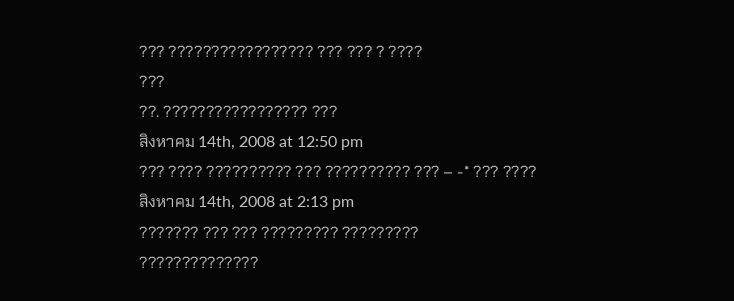??? ????????????????? ??? ??? ? ????
???
??. ????????????????? ???
สิงหาคม 14th, 2008 at 12:50 pm
??? ???? ?????????? ??? ?????????? ??? – -* ??? ????
สิงหาคม 14th, 2008 at 2:13 pm
??????? ??? ??? ????????? ?????????
??????????????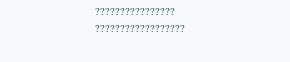????????????????
??????????????????